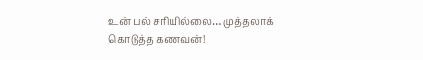உன் பல் சரியில்லை… முத்தலாக் கொடுத்த கணவன்!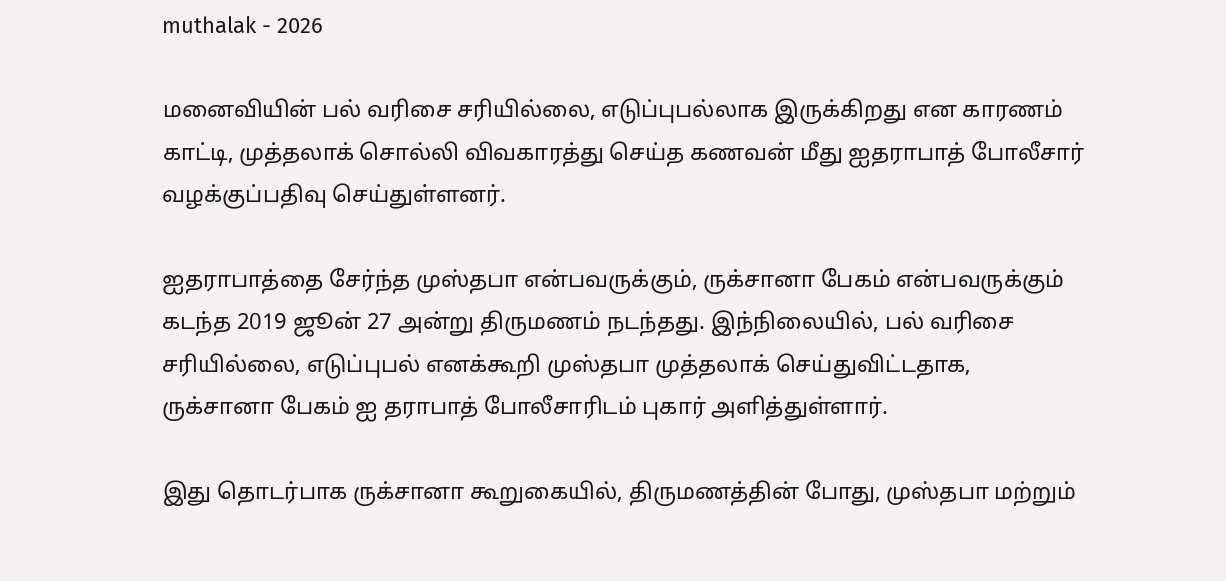muthalak - 2026

மனைவியின் பல் வரிசை சரியில்லை, எடுப்புபல்லாக இருக்கிறது என காரணம் காட்டி, முத்தலாக் சொல்லி விவகாரத்து செய்த கணவன் மீது ஐதராபாத் போலீசார் வழக்குப்பதிவு செய்துள்ளனர்.

ஐதராபாத்தை சேர்ந்த முஸ்தபா என்பவருக்கும், ருக்சானா பேகம் என்பவருக்கும் கடந்த 2019 ஜூன் 27 அன்று திருமணம் நடந்தது. இந்நிலையில், பல் வரிசை சரியில்லை, எடுப்புபல் எனக்கூறி முஸ்தபா முத்தலாக் செய்துவிட்டதாக, ருக்சானா பேகம் ஐ தராபாத் போலீசாரிடம் புகார் அளித்துள்ளார்.

இது தொடர்பாக ருக்சானா கூறுகையில், திருமணத்தின் போது, முஸ்தபா மற்றும்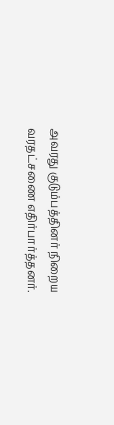அவரது குடும்பத்தினர் நிறைய வரதட்சணை எதிர்பார்த்தனர்.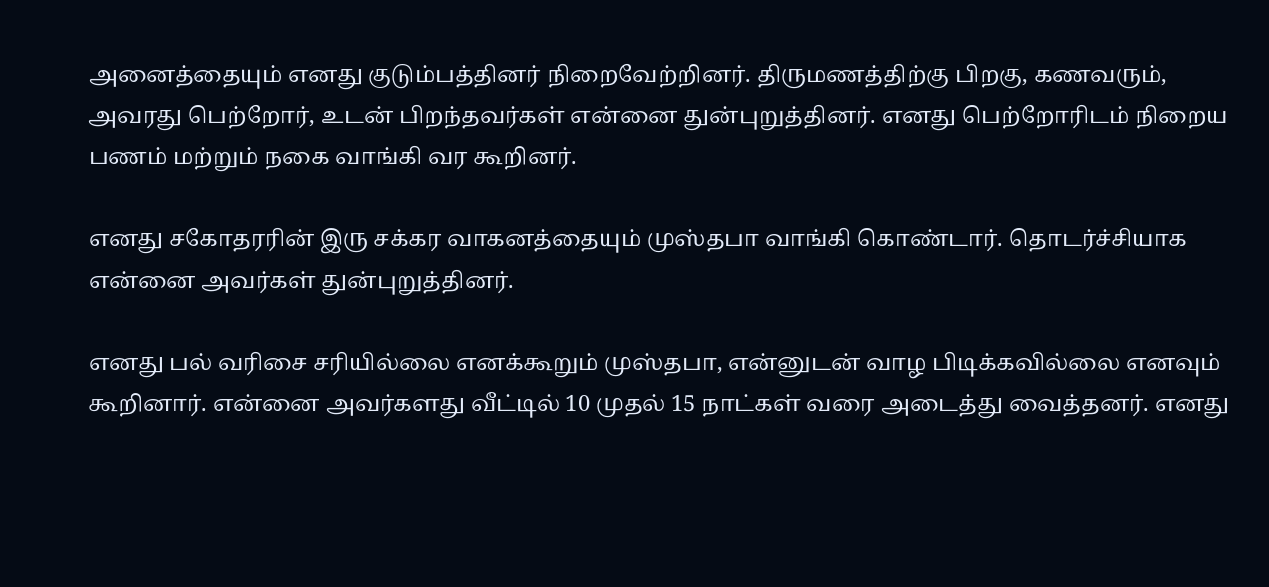அனைத்தையும் எனது குடும்பத்தினர் நிறைவேற்றினர். திருமணத்திற்கு பிறகு, கணவரும், அவரது பெற்றோர், உடன் பிறந்தவர்கள் என்னை துன்புறுத்தினர். எனது பெற்றோரிடம் நிறைய பணம் மற்றும் நகை வாங்கி வர கூறினர்.

எனது சகோதரரின் இரு சக்கர வாகனத்தையும் முஸ்தபா வாங்கி கொண்டார். தொடர்ச்சியாக என்னை அவர்கள் துன்புறுத்தினர்.

எனது பல் வரிசை சரியில்லை எனக்கூறும் முஸ்தபா, என்னுடன் வாழ பிடிக்கவில்லை எனவும் கூறினார். என்னை அவர்களது வீட்டில் 10 முதல் 15 நாட்கள் வரை அடைத்து வைத்தனர். எனது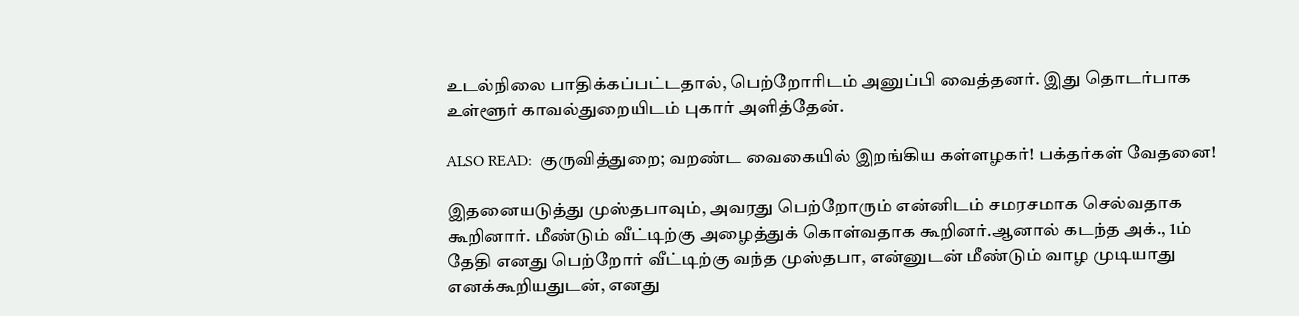உடல்நிலை பாதிக்கப்பட்டதால், பெற்றோரிடம் அனுப்பி வைத்தனர். இது தொடர்பாக உள்ளூர் காவல்துறையிடம் புகார் அளித்தேன்.

ALSO READ:  குருவித்துறை; வறண்ட வைகையில் இறங்கிய கள்ளழகர்! பக்தர்கள் வேதனை!

இதனையடுத்து முஸ்தபாவும், அவரது பெற்றோரும் என்னிடம் சமரசமாக செல்வதாக கூறினார். மீண்டும் வீட்டிற்கு அழைத்துக் கொள்வதாக கூறினர்.ஆனால் கடந்த அக்., 1ம் தேதி எனது பெற்றோர் வீட்டிற்கு வந்த முஸ்தபா, என்னுடன் மீண்டும் வாழ முடியாது எனக்கூறியதுடன், எனது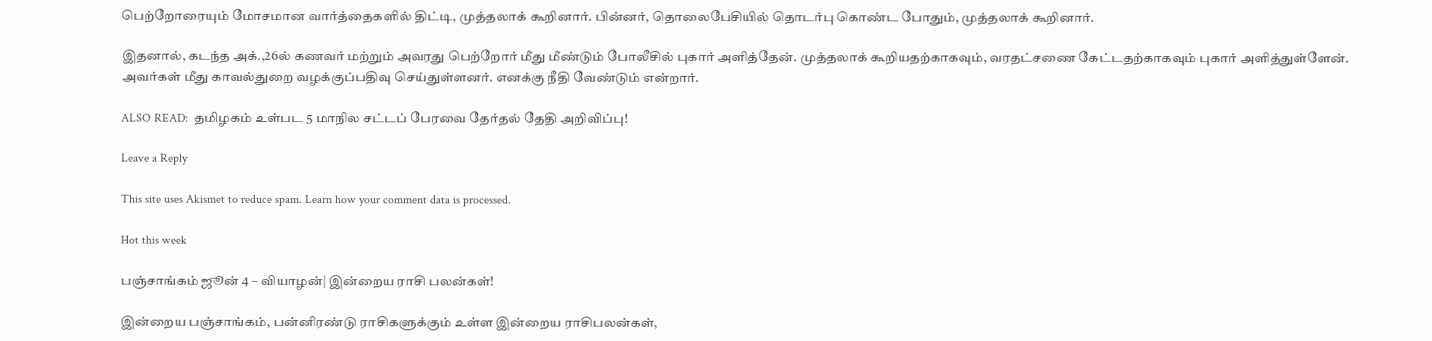பெற்றோரையும் மோசமான வார்த்தைகளில் திட்டி, முத்தலாக் கூறினார். பின்னர், தொலைபேசியில் தொடர்பு கொண்ட போதும், முத்தலாக் கூறினார்.

இதனால், கடந்த அக்.,26ல் கணவர் மற்றும் அவரது பெற்றோர் மீது மீண்டும் போலீசில் புகார் அளித்தேன். முத்தலாக் கூறியதற்காகவும், வரதட்சணை கேட்டதற்காகவும் புகார் அளித்துள்ளேன். அவர்கள் மீது காவல்துறை வழக்குப்பதிவு செய்துள்ளனர். எனக்கு நீதி வேண்டும் என்றார்.

ALSO READ:  தமிழகம் உள்பட 5 மாநில சட்டப் பேரவை தேர்தல் தேதி அறிவிப்பு!

Leave a Reply

This site uses Akismet to reduce spam. Learn how your comment data is processed.

Hot this week

பஞ்சாங்கம் ஜூன் 4 – வியாழன்| இன்றைய ராசி பலன்கள்!

இன்றைய பஞ்சாங்கம், பன்னிரண்டு ராசிகளுக்கும் உள்ள இன்றைய ராசிபலன்கள்,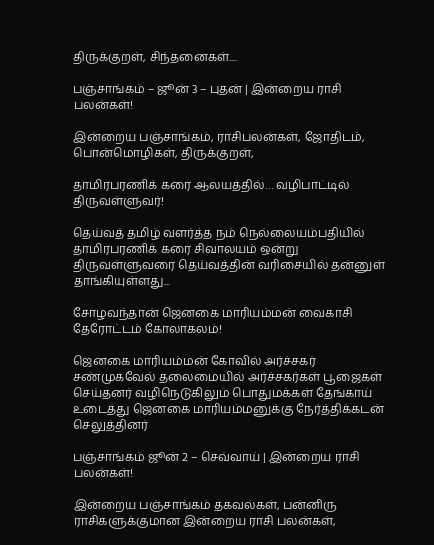திருக்குறள், சிந்தனைகள்....

பஞ்சாங்கம் – ஜூன் 3 – புதன் | இன்றைய ராசி பலன்கள்!

இன்றைய பஞ்சாங்கம், ராசிபலன்கள், ஜோதிடம், பொன்மொழிகள், திருக்குறள்,

தாமிரபரணிக் கரை ஆலயத்தில்… வழிபாட்டில் திருவள்ளுவர்!

தெய்வத் தமிழ் வளர்த்த நம் நெல்லையம்பதியில் தாமிரபரணிக் கரை சிவாலயம் ஒன்று திருவள்ளுவரை தெய்வத்தின் வரிசையில் தன்னுள் தாங்கியுள்ளது...

சோழவந்தான் ஜெனகை மாரியம்மன் வைகாசி தேரோட்டம் கோலாகலம்!

ஜெனகை மாரியம்மன் கோவில் அர்ச்சகர் சண்முகவேல் தலைமையில் அர்ச்சகர்கள் பூஜைகள் செய்தனர் வழிநெடுகிலும் பொதுமக்கள் தேங்காய் உடைத்து ஜெனகை மாரியம்மனுக்கு நேர்த்திக்கடன் செலுத்தினர்

பஞ்சாங்கம் ஜூன் 2 – செவ்வாய் | இன்றைய ராசி பலன்கள்!

இன்றைய பஞ்சாங்கம் தகவல்கள், பன்னிரு ராசிகளுக்குமான இன்றைய ராசி பலன்கள்,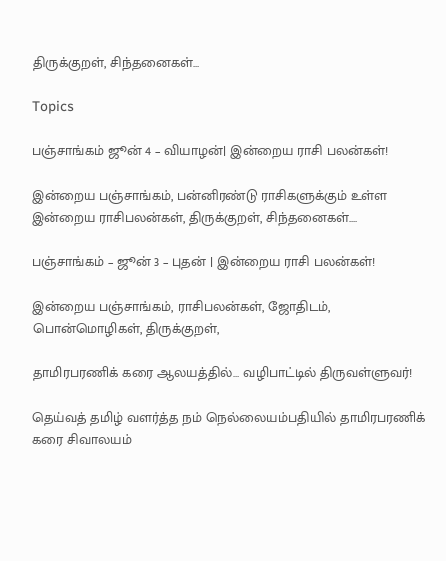திருக்குறள், சிந்தனைகள்...

Topics

பஞ்சாங்கம் ஜூன் 4 – வியாழன்| இன்றைய ராசி பலன்கள்!

இன்றைய பஞ்சாங்கம், பன்னிரண்டு ராசிகளுக்கும் உள்ள இன்றைய ராசிபலன்கள், திருக்குறள், சிந்தனைகள்....

பஞ்சாங்கம் – ஜூன் 3 – புதன் | இன்றைய ராசி பலன்கள்!

இன்றைய பஞ்சாங்கம், ராசிபலன்கள், ஜோதிடம், பொன்மொழிகள், திருக்குறள்,

தாமிரபரணிக் கரை ஆலயத்தில்… வழிபாட்டில் திருவள்ளுவர்!

தெய்வத் தமிழ் வளர்த்த நம் நெல்லையம்பதியில் தாமிரபரணிக் கரை சிவாலயம்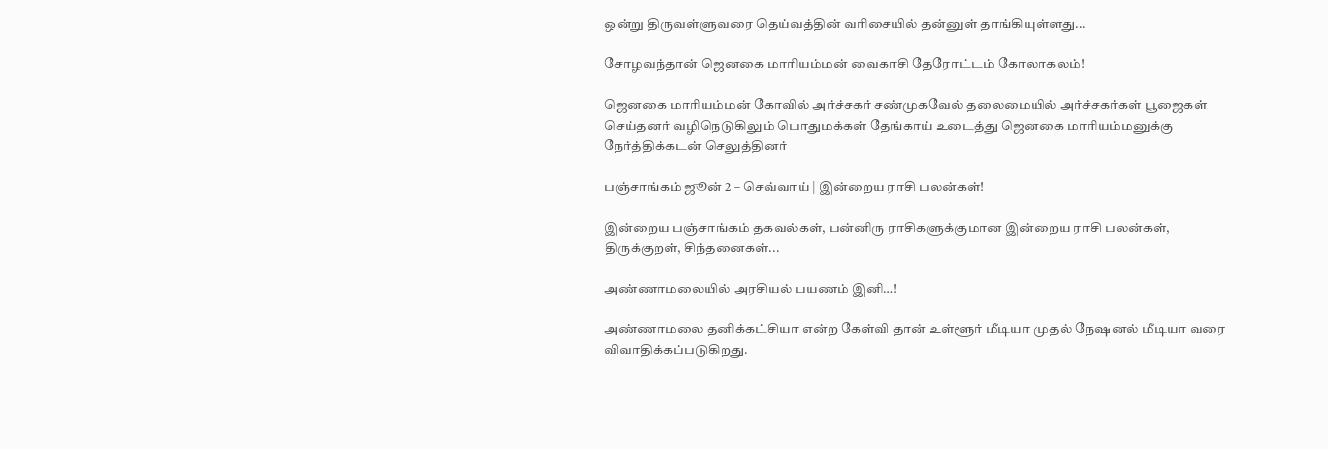ஒன்று திருவள்ளுவரை தெய்வத்தின் வரிசையில் தன்னுள் தாங்கியுள்ளது...

சோழவந்தான் ஜெனகை மாரியம்மன் வைகாசி தேரோட்டம் கோலாகலம்!

ஜெனகை மாரியம்மன் கோவில் அர்ச்சகர் சண்முகவேல் தலைமையில் அர்ச்சகர்கள் பூஜைகள் செய்தனர் வழிநெடுகிலும் பொதுமக்கள் தேங்காய் உடைத்து ஜெனகை மாரியம்மனுக்கு நேர்த்திக்கடன் செலுத்தினர்

பஞ்சாங்கம் ஜூன் 2 – செவ்வாய் | இன்றைய ராசி பலன்கள்!

இன்றைய பஞ்சாங்கம் தகவல்கள், பன்னிரு ராசிகளுக்குமான இன்றைய ராசி பலன்கள், திருக்குறள், சிந்தனைகள்...

அண்ணாமலையில் அரசியல் பயணம் இனி…!

அண்ணாமலை தனிக்கட்சியா என்ற கேள்வி தான் உள்ளூர் மீடியா முதல் நேஷனல் மீடியா வரை விவாதிக்கப்படுகிறது.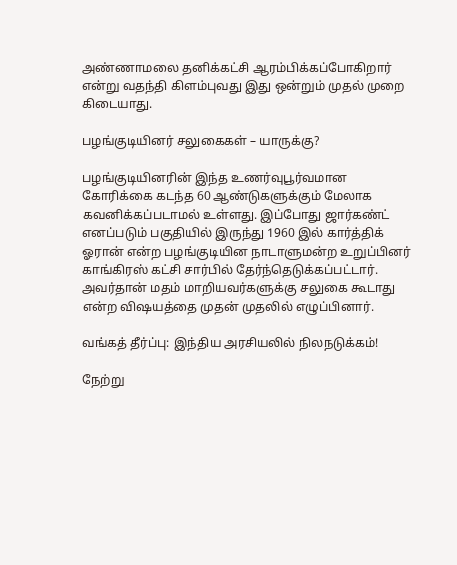அண்ணாமலை தனிக்கட்சி ஆரம்பிக்கப்போகிறார் என்று வதந்தி கிளம்புவது இது ஒன்றும் முதல் முறை கிடையாது.

பழங்குடியினர் சலுகைகள் – யாருக்கு?

பழங்குடியினரின் இந்த உணர்வுபூர்வமான கோரிக்கை கடந்த 60 ஆண்டுகளுக்கும் மேலாக கவனிக்கப்படாமல் உள்ளது. இப்போது ஜார்கண்ட் எனப்படும் பகுதியில் இருந்து 1960 இல் கார்த்திக் ஓரான் என்ற பழங்குடியின நாடாளுமன்ற உறுப்பினர் காங்கிரஸ் கட்சி சார்பில் தேர்ந்தெடுக்கப்பட்டார். அவர்தான் மதம் மாறியவர்களுக்கு சலுகை கூடாது என்ற விஷயத்தை முதன் முதலில் எழுப்பினார்.

வங்கத் தீர்ப்பு: இந்திய அரசியலில் நிலநடுக்கம்!

நேற்று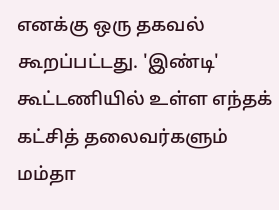எனக்கு ஒரு தகவல் கூறப்பட்டது. 'இண்டி' கூட்டணியில் உள்ள எந்தக் கட்சித் தலைவர்களும் மம்தா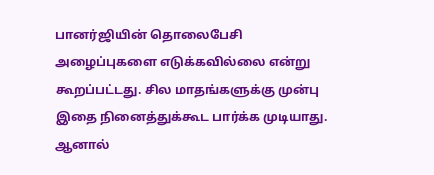பானர்ஜியின் தொலைபேசி அழைப்புகளை எடுக்கவில்லை என்று கூறப்பட்டது. சில மாதங்களுக்கு முன்பு இதை நினைத்துக்கூட பார்க்க முடியாது. ஆனால்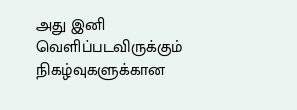அது இனி வெளிப்படவிருக்கும் நிகழ்வுகளுக்கான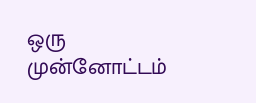ஒரு முன்னோட்டம்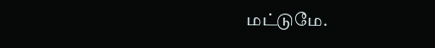மட்டுமே.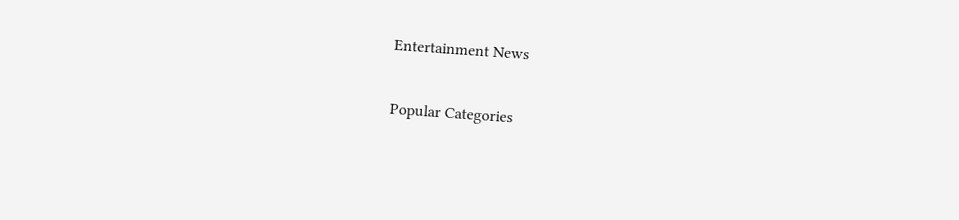Entertainment News

Popular Categories